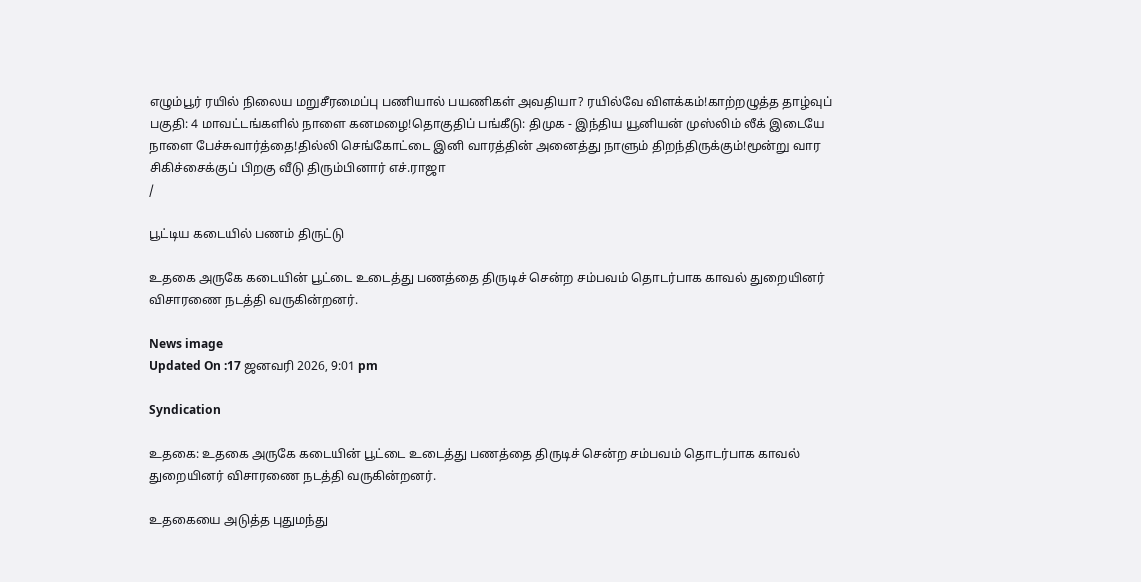எழும்பூர் ரயில் நிலைய மறுசீரமைப்பு பணியால் பயணிகள் அவதியா? ரயில்வே விளக்கம்!காற்றழுத்த தாழ்வுப் பகுதி: 4 மாவட்டங்களில் நாளை கனமழை!தொகுதிப் பங்கீடு: திமுக - இந்திய யூனியன் முஸ்லிம் லீக் இடையே நாளை பேச்சுவார்த்தை!தில்லி செங்கோட்டை இனி வாரத்தின் அனைத்து நாளும் திறந்திருக்கும்!மூன்று வார சிகிச்சைக்குப் பிறகு வீடு திரும்பினார் எச்.ராஜா
/

பூட்டிய கடையில் பணம் திருட்டு

உதகை அருகே கடையின் பூட்டை உடைத்து பணத்தை திருடிச் சென்ற சம்பவம் தொடர்பாக காவல் துறையினர் விசாரணை நடத்தி வருகின்றனர்.

News image
Updated On :17 ஜனவரி 2026, 9:01 pm

Syndication

உதகை: உதகை அருகே கடையின் பூட்டை உடைத்து பணத்தை திருடிச் சென்ற சம்பவம் தொடர்பாக காவல் துறையினர் விசாரணை நடத்தி வருகின்றனர்.

உதகையை அடுத்த புதுமந்து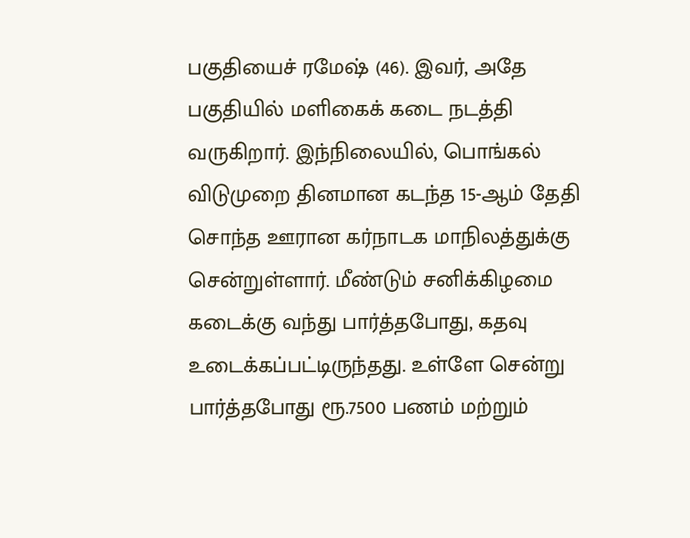பகுதியைச் ரமேஷ் (46). இவர், அதே பகுதியில் மளிகைக் கடை நடத்தி வருகிறார். இந்நிலையில், பொங்கல் விடுமுறை தினமான கடந்த 15-ஆம் தேதி சொந்த ஊரான கர்நாடக மாநிலத்துக்கு சென்றுள்ளார். மீண்டும் சனிக்கிழமை கடைக்கு வந்து பார்த்தபோது, கதவு உடைக்கப்பட்டிருந்தது. உள்ளே சென்று பார்த்தபோது ரூ.7500 பணம் மற்றும்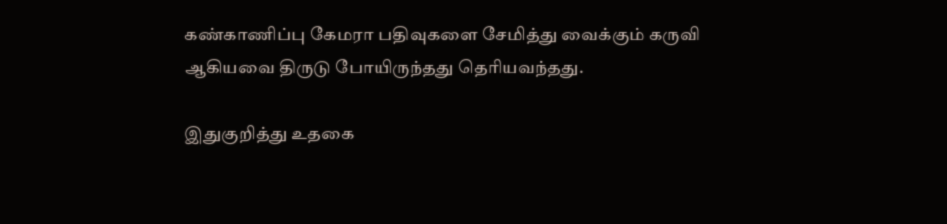கண்காணிப்பு கேமரா பதிவுகளை சேமித்து வைக்கும் கருவி ஆகியவை திருடு போயிருந்தது தெரியவந்தது.

இதுகுறித்து உதகை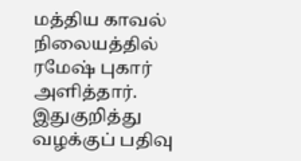மத்திய காவல் நிலையத்தில் ரமேஷ் புகார் அளித்தார். இதுகுறித்து வழக்குப் பதிவு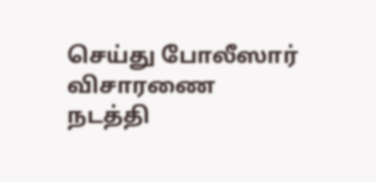செய்து போலீஸார் விசாரணை நடத்தி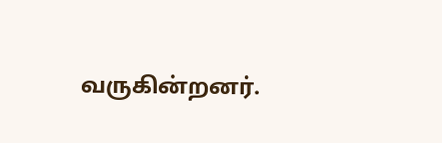வருகின்றனர்.